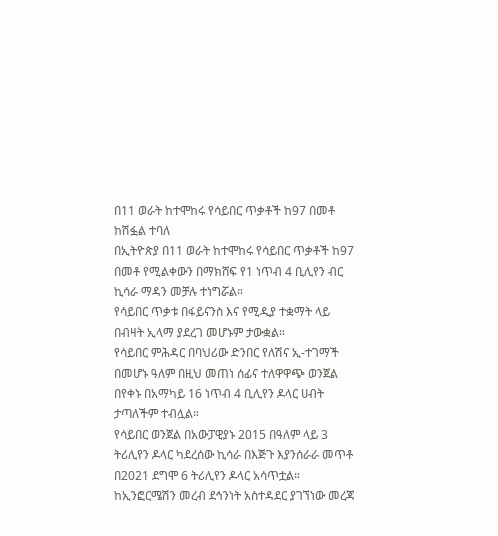በ11 ወራት ከተሞከሩ የሳይበር ጥቃቶች ከ97 በመቶ ከሽፏል ተባለ
በኢትዮጵያ በ11 ወራት ከተሞከሩ የሳይበር ጥቃቶች ከ97 በመቶ የሚልቀውን በማክሸፍ የ1 ነጥብ 4 ቢሊየን ብር ኪሳራ ማዳን መቻሉ ተነግሯል።
የሳይበር ጥቃቱ በፋይናንስ እና የሚዲያ ተቋማት ላይ በብዛት ኢላማ ያደረገ መሆኑም ታውቋል።
የሳይበር ምሕዳር በባህሪው ድንበር የለሽና ኢ-ተገማች በመሆኑ ዓለም በዚህ መጠነ ሰፊና ተለዋዋጭ ወንጀል በየቀኑ በአማካይ 16 ነጥብ 4 ቢሊየን ዶላር ሀብት ታጣለችም ተብሏል።
የሳይበር ወንጀል በአውፓዊያኑ 2015 በዓለም ላይ 3 ትሪሊየን ዶላር ካደረሰው ኪሳራ በእጅጉ እያንሰራራ መጥቶ በ2021 ደግሞ 6 ትሪሊየን ዶላር አሳጥቷል።
ከኢንፎርሜሽን መረብ ደኅንነት አስተዳደር ያገኘነው መረጃ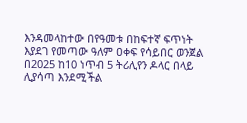እንዳመላከተው በየዓመቱ በከፍተኛ ፍጥነት እያደገ የመጣው ዓለም ዐቀፍ የሳይበር ወንጀል በ2025 ከ10 ነጥብ 5 ትሪሊየን ዶላር በላይ ሊያሳጣ እንደሚችል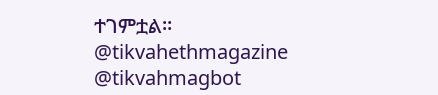ተገምቷል።
@tikvahethmagazine @tikvahmagbot